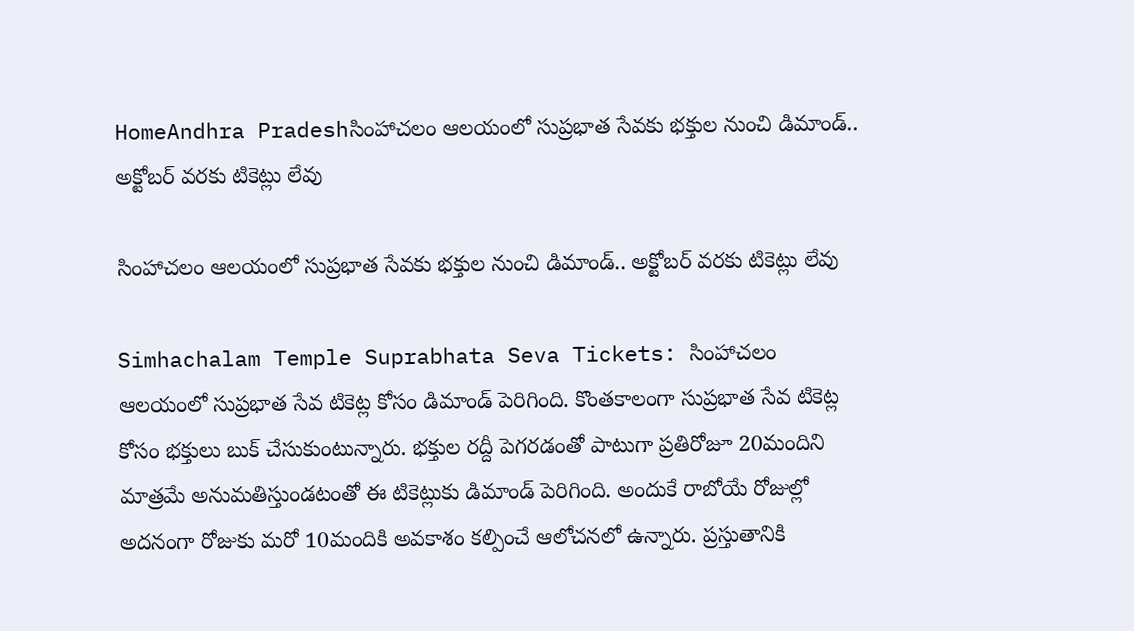HomeAndhra Pradeshసింహాచలం ఆలయంలో సుప్రభాత సేవకు భక్తుల నుంచి డిమాండ్.. అక్టోబర్ వరకు టికెట్లు లేవు

సింహాచలం ఆలయంలో సుప్రభాత సేవకు భక్తుల నుంచి డిమాండ్.. అక్టోబర్ వరకు టికెట్లు లేవు

Simhachalam Temple Suprabhata Seva Tickets: సింహాచలం ఆలయంలో సుప్రభాత సేవ టికెట్ల కోసం డిమాండ్ పెరిగింది. కొంతకాలంగా సుప్రభాత సేవ టికెట్ల కోసం భక్తులు బుక్ చేసుకుంటున్నారు. భక్తుల రద్దీ పెగరడంతో పాటుగా ప్రతిరోజూ 20మందిని మాత్రమే అనుమతిస్తుండటంతో ఈ టికెట్లుకు డిమాండ్ పెరిగింది. అందుకే రాబోయే రోజుల్లో అదనంగా రోజుకు మరో 10మందికి అవకాశం కల్పించే ఆలోచనలో ఉన్నారు. ప్రస్తుతానికి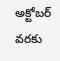అక్టోబర్ వరకు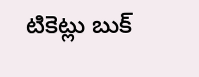టికెట్లు బుక్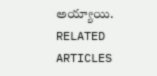అయ్యాయి.
RELATED ARTICLES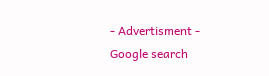- Advertisment -
Google search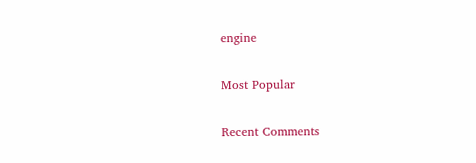engine

Most Popular

Recent Comments